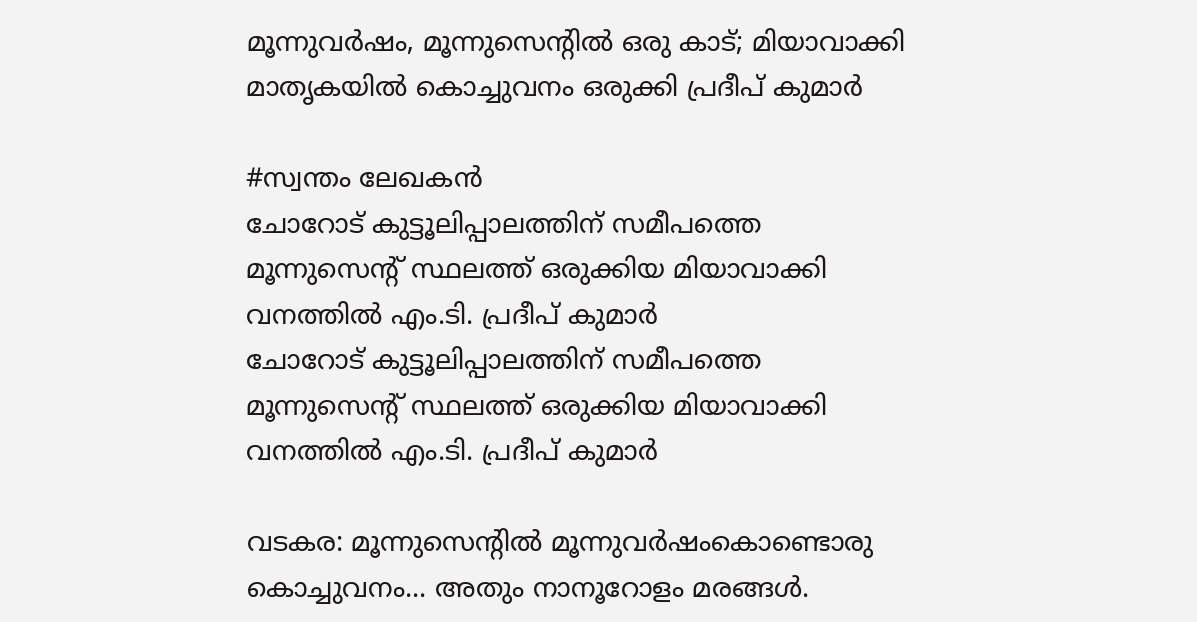മൂന്നുവര്‍ഷം, മൂന്നുസെന്റില്‍ ഒരു കാട്; മിയാവാക്കി മാതൃകയില്‍ കൊച്ചുവനം ഒരുക്കി പ്രദീപ് കുമാര്‍

#സ്വന്തം ലേഖകന്‍
ചോറോട് കുട്ടൂലിപ്പാലത്തിന് സമീപത്തെ മൂന്നുസെന്റ് സ്ഥലത്ത് ഒരുക്കിയ മിയാവാക്കി വനത്തില്‍ എം.ടി. പ്രദീപ് കുമാര്‍
ചോറോട് കുട്ടൂലിപ്പാലത്തിന് സമീപത്തെ മൂന്നുസെന്റ് സ്ഥലത്ത് ഒരുക്കിയ മിയാവാക്കി വനത്തില്‍ എം.ടി. പ്രദീപ് കുമാര്‍

വടകര: മൂന്നുസെന്റില്‍ മൂന്നുവര്‍ഷംകൊണ്ടൊരു കൊച്ചുവനം... അതും നാനൂറോളം മരങ്ങള്‍.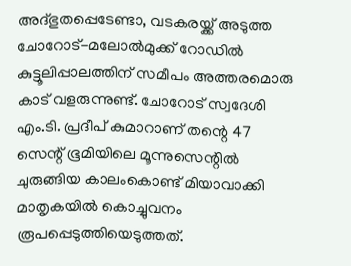അദ്ഭുതപ്പെടേണ്ടാ, വടകരയ്ക്ക് അടുത്ത ചോറോട്-മലോല്‍മുക്ക് റോഡില്‍ കുട്ടൂലിപ്പാലത്തിന് സമീപം അത്തരമൊരു കാട് വളരുന്നുണ്ട്. ചോറോട് സ്വദേശി എം.ടി. പ്രദീപ് കുമാറാണ് തന്റെ 47 സെന്റ് ഭൂമിയിലെ മൂന്നുസെന്റില്‍ ചുരുങ്ങിയ കാലംകൊണ്ട് മിയാവാക്കി മാതൃകയില്‍ കൊച്ചുവനം രൂപപ്പെടുത്തിയെടുത്തത്.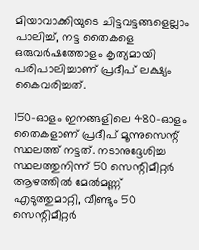മിയാവാക്കിയുടെ ചിട്ടവട്ടങ്ങളെല്ലാം പാലിച്ച്, നട്ട തൈകളെ ഒരുവര്‍ഷത്തോളം കൃത്യമായി പരിപാലിച്ചാണ് പ്രദീപ് ലക്ഷ്യം കൈവരിച്ചത്.

150-ഓളം ഇനങ്ങളിലെ 480-ഓളം തൈകളാണ് പ്രദീപ് മൂന്നുസെന്റ് സ്ഥലത്ത് നട്ടത്. നടാനുദ്ദേശിച്ച സ്ഥലത്തുനിന്ന് 50 സെന്റിമീറ്റര്‍ ആഴത്തില്‍ മേല്‍മണ്ണ് എടുത്തുമാറ്റി, വീണ്ടും 50 സെന്റിമീറ്റര്‍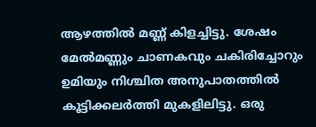ആഴത്തില്‍ മണ്ണ് കിളച്ചിട്ടു. ശേഷം മേല്‍മണ്ണും ചാണകവും ചകിരിച്ചോറും ഉമിയും നിശ്ചിത അനുപാതത്തില്‍ കൂട്ടിക്കലര്‍ത്തി മുകളിലിട്ടു. ഒരു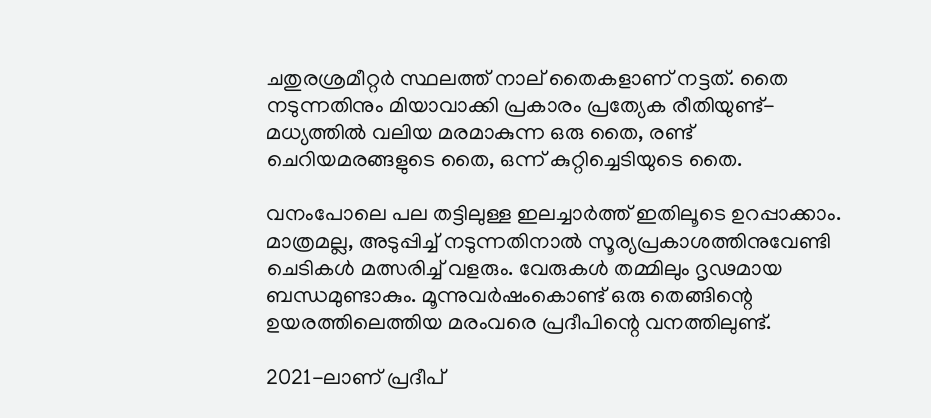ചതുരശ്രമീറ്റര്‍ സ്ഥലത്ത് നാല് തൈകളാണ് നട്ടത്. തൈ നടുന്നതിനും മിയാവാക്കി പ്രകാരം പ്രത്യേക രീതിയുണ്ട്- മധ്യത്തില്‍ വലിയ മരമാകുന്ന ഒരു തൈ, രണ്ട് ചെറിയമരങ്ങളുടെ തൈ, ഒന്ന് കുറ്റിച്ചെടിയുടെ തൈ.

വനംപോലെ പല തട്ടിലുള്ള ഇലച്ചാര്‍ത്ത് ഇതിലൂടെ ഉറപ്പാക്കാം. മാത്രമല്ല, അടുപ്പിച്ച് നടുന്നതിനാല്‍ സൂര്യപ്രകാശത്തിനുവേണ്ടി ചെടികള്‍ മത്സരിച്ച് വളരും. വേരുകള്‍ തമ്മിലും ദൃഢമായ ബന്ധമുണ്ടാകും. മൂന്നുവര്‍ഷംകൊണ്ട് ഒരു തെങ്ങിന്റെ ഉയരത്തിലെത്തിയ മരംവരെ പ്രദീപിന്റെ വനത്തിലുണ്ട്.

2021-ലാണ് പ്രദീപ്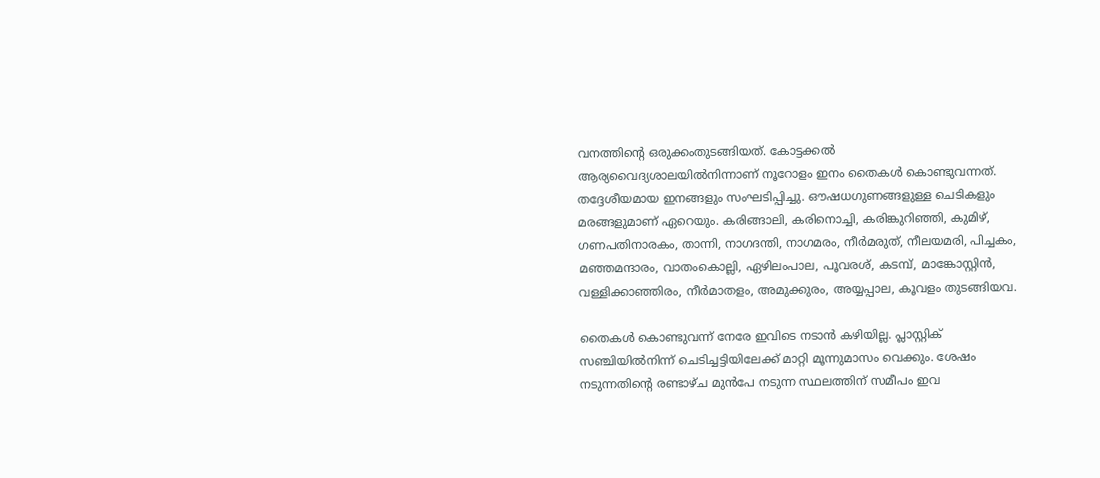വനത്തിന്റെ ഒരുക്കംതുടങ്ങിയത്. കോട്ടക്കല്‍ ആര്യവൈദ്യശാലയില്‍നിന്നാണ് നൂറോളം ഇനം തൈകള്‍ കൊണ്ടുവന്നത്. തദ്ദേശീയമായ ഇനങ്ങളും സംഘടിപ്പിച്ചു. ഔഷധഗുണങ്ങളുള്ള ചെടികളും മരങ്ങളുമാണ് ഏറെയും. കരിങ്ങാലി, കരിനൊച്ചി, കരിങ്കുറിഞ്ഞി, കുമിഴ്, ഗണപതിനാരകം, താന്നി, നാഗദന്തി, നാഗമരം, നീര്‍മരുത്, നീലയമരി, പിച്ചകം, മഞ്ഞമന്ദാരം, വാതംകൊല്ലി, ഏഴിലംപാല, പൂവരശ്, കടമ്പ്, മാങ്കോസ്റ്റിന്‍, വള്ളിക്കാഞ്ഞിരം, നീര്‍മാതളം, അമുക്കുരം, അയ്യപ്പാല, കൂവളം തുടങ്ങിയവ.

തൈകള്‍ കൊണ്ടുവന്ന് നേരേ ഇവിടെ നടാന്‍ കഴിയില്ല. പ്ലാസ്റ്റിക് സഞ്ചിയില്‍നിന്ന് ചെടിച്ചട്ടിയിലേക്ക് മാറ്റി മൂന്നുമാസം വെക്കും. ശേഷം നടുന്നതിന്റെ രണ്ടാഴ്ച മുന്‍പേ നടുന്ന സ്ഥലത്തിന് സമീപം ഇവ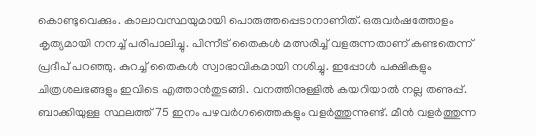കൊണ്ടുവെക്കും. കാലാവസ്ഥയുമായി പൊരുത്തപ്പെടാനാണിത്. ഒരുവര്‍ഷത്തോളം കൃത്യമായി നനച്ച് പരിപാലിച്ചു. പിന്നീട് തൈകള്‍ മത്സരിച്ച് വളരുന്നതാണ് കണ്ടതെന്ന് പ്രദീപ് പറഞ്ഞു. കുറച്ച് തൈകള്‍ സ്വാഭാവികമായി നശിച്ചു. ഇപ്പോള്‍ പക്ഷികളും ചിത്രശലഭങ്ങളും ഇവിടെ എത്താന്‍തുടങ്ങി. വനത്തിനുള്ളില്‍ കയറിയാല്‍ നല്ല തണുപ്പ്. ബാക്കിയുള്ള സ്ഥലത്ത് 75 ഇനം പഴവര്‍ഗത്തൈകളും വളര്‍ത്തുന്നുണ്ട്. മീന്‍ വളര്‍ത്തുന്ന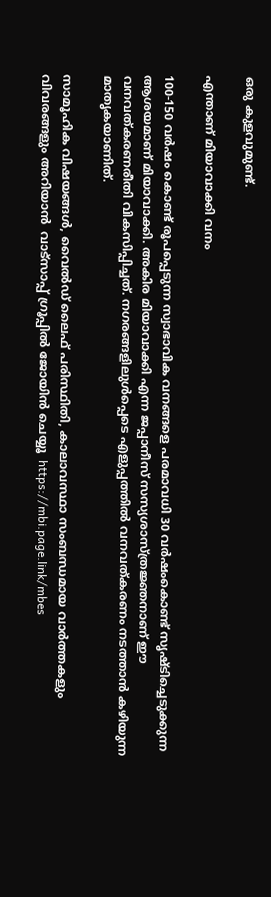ഒരു കുളവുമുണ്ട്.

എന്താണ് മിയാവാക്കി വനം

100-150 വര്‍ഷം കൊണ്ട് രൂപപ്പെടുന്ന സ്വാഭാവിക വനങ്ങളെ പരമാവധി 30 വര്‍ഷംകൊണ്ട് സൃഷ്ടിച്ചെടുക്കുന്ന ആശയമാണ് മിയാവാക്കി. അകിര മിയാവാക്കി എന്ന ജപ്പാനീസ് സസ്യശാസ്ത്രജ്ഞനാണ് ഈ വനവത്കരണരീതി വികസിപ്പിച്ചത്. നഗരങ്ങളിലുള്‍പ്പെടെ എളുപ്പത്തില്‍ വനവത്കരണം നടത്താന്‍ കഴിയുന്ന മാതൃകയാണിത്.

സാമൂഹിക വിഷയങ്ങള്‍, വൈല്‍ഡ് ലൈഫ് പരിസ്ഥിതി, കാലാവസ്ഥാ സംബന്ധമായ വാര്‍ത്തകളും വിവരങ്ങളും അറിയാന്‍  വാട്‌സാപ്പ് ഗ്രൂപ്പിൽ ജോയിൻ ചെയ്യൂ  https://mbi.page.link/mbes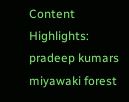Content Highlights: pradeep kumars miyawaki forest